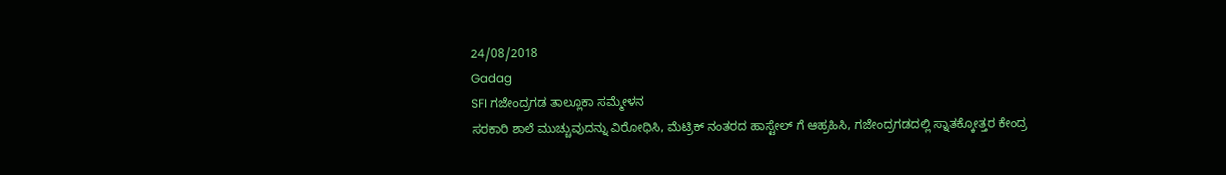24/08/2018
Gadag
SFI ಗಜೇಂದ್ರಗಡ ತಾಲ್ಲೂಕಾ ಸಮ್ಮೇಳನ
ಸರಕಾರಿ ಶಾಲೆ ಮುಚ್ಚುವುದನ್ನು ವಿರೋಧಿಸಿ, ಮೆಟ್ರಿಕ್ ನಂತರದ ಹಾಸ್ಟೇಲ್ ಗೆ ಆಹ್ರಹಿಸಿ, ಗಜೇಂದ್ರಗಡದಲ್ಲಿ ಸ್ನಾತಕ್ಕೋತ್ತರ ಕೇಂದ್ರ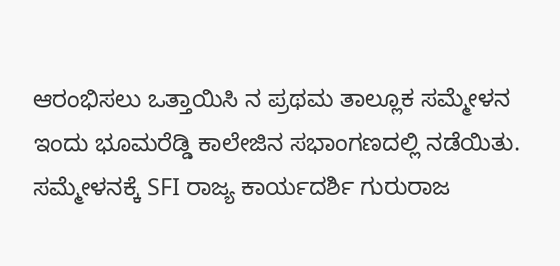ಆರಂಭಿಸಲು ಒತ್ತಾಯಿಸಿ ನ ಪ್ರಥಮ ತಾಲ್ಲೂಕ ಸಮ್ಮೇಳನ ಇಂದು ಭೂಮರೆಡ್ಡಿ ಕಾಲೇಜಿನ ಸಭಾಂಗಣದಲ್ಲಿ ನಡೆಯಿತು. ಸಮ್ಮೇಳನಕ್ಕೆ SFI ರಾಜ್ಯ ಕಾರ್ಯದರ್ಶಿ ಗುರುರಾಜ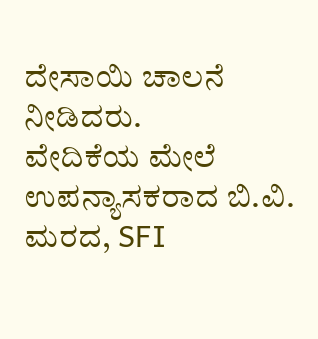ದೇಸಾಯಿ ಚಾಲನೆ ನೀಡಿದರು.
ವೇದಿಕೆಯ ಮೇಲೆ ಉಪನ್ಯಾಸಕರಾದ ಬಿ.ವಿ. ಮರದ, SFI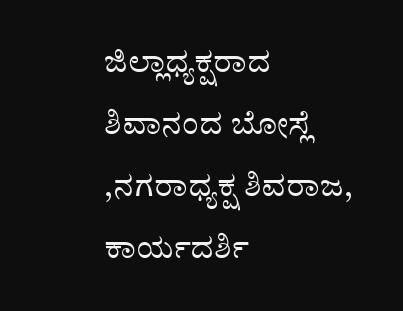ಜಿಲ್ಲಾಧ್ಯಕ್ಷರಾದ ಶಿವಾನಂದ ಬೋಸ್ಲೆ ,ನಗರಾಧ್ಯಕ್ಷ ಶಿವರಾಜ, ಕಾರ್ಯದರ್ಶಿ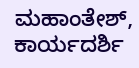ಮಹಾಂತೇಶ್, ಕಾರ್ಯದರ್ಶಿ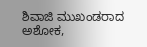ಶಿವಾಜಿ ಮುಖಂಡರಾದ ಅಶೋಕ,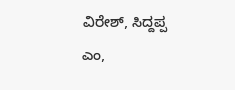ವಿರೇಶ್, ಸಿದ್ದಪ್ಪ ಎಂ,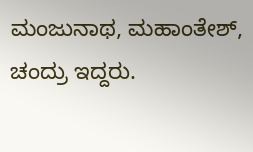ಮಂಜುನಾಥ, ಮಹಾಂತೇಶ್, ಚಂದ್ರು ಇದ್ದರು.